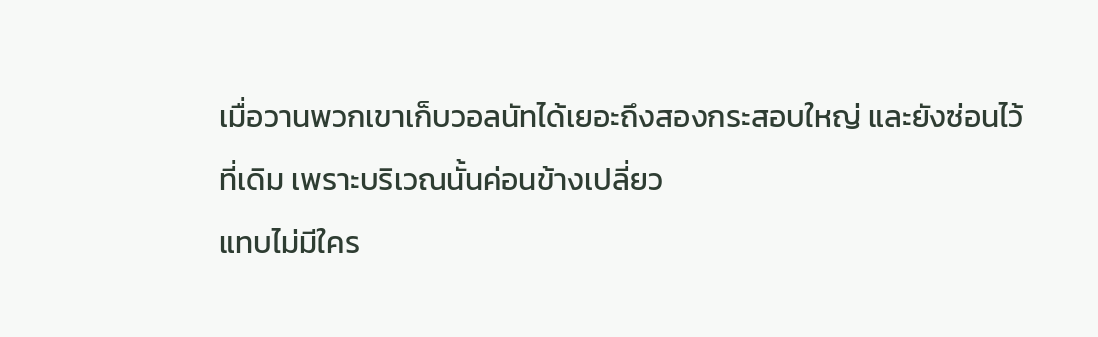เมื่อวานพวกเขาเก็บวอลนัทได้เยอะถึงสองกระสอบใหญ่ และยังซ่อนไว้ที่เดิม เพราะบริเวณนั้นค่อนข้างเปลี่ยว
แทบไม่มีใคร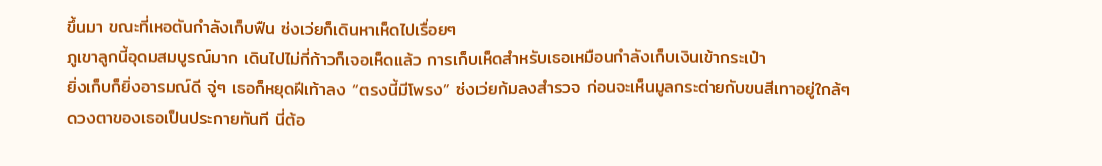ขึ้นมา ขณะที่เหอตันกำลังเก็บฟืน ซ่งเว่ยก็เดินหาเห็ดไปเรื่อยๆ
ภูเขาลูกนี้อุดมสมบูรณ์มาก เดินไปไม่กี่ก้าวก็เจอเห็ดแล้ว การเก็บเห็ดสำหรับเธอเหมือนกำลังเก็บเงินเข้ากระเป๋า
ยิ่งเก็บก็ยิ่งอารมณ์ดี จู่ๆ เธอก็หยุดฝีเท้าลง “ตรงนี้มีโพรง” ซ่งเว่ยก้มลงสำรวจ ก่อนจะเห็นมูลกระต่ายกับขนสีเทาอยู่ใกล้ๆ
ดวงตาของเธอเป็นประกายทันที นี่ต้อ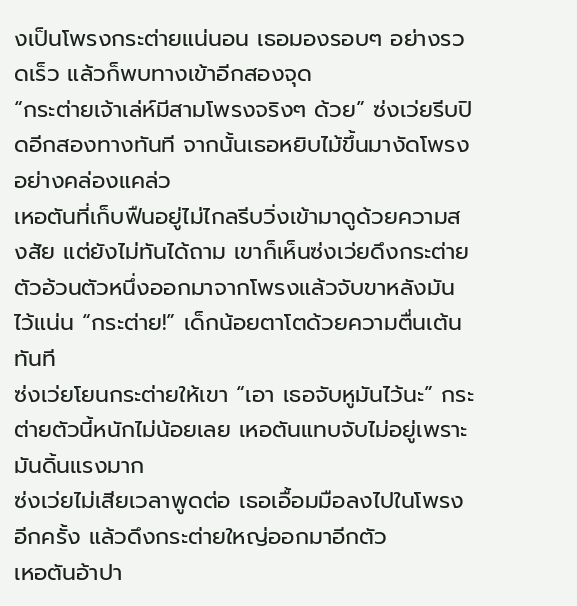งเป็นโพรงกระต่ายแน่นอน เธอมองรอบๆ อย่างรวดเร็ว แล้วก็พบทางเข้าอีกสองจุด
“กระต่ายเจ้าเล่ห์มีสามโพรงจริงๆ ด้วย” ซ่งเว่ยรีบปิดอีกสองทางทันที จากนั้นเธอหยิบไม้ขึ้นมางัดโพรงอย่างคล่องแคล่ว
เหอตันที่เก็บฟืนอยู่ไม่ไกลรีบวิ่งเข้ามาดูด้วยความสงสัย แต่ยังไม่ทันได้ถาม เขาก็เห็นซ่งเว่ยดึงกระต่ายตัวอ้วนตัวหนึ่งออกมาจากโพรงแล้วจับขาหลังมันไว้แน่น “กระต่าย!” เด็กน้อยตาโตด้วยความตื่นเต้นทันที
ซ่งเว่ยโยนกระต่ายให้เขา “เอา เธอจับหูมันไว้นะ” กระต่ายตัวนี้หนักไม่น้อยเลย เหอตันแทบจับไม่อยู่เพราะมันดิ้นแรงมาก
ซ่งเว่ยไม่เสียเวลาพูดต่อ เธอเอื้อมมือลงไปในโพรงอีกครั้ง แล้วดึงกระต่ายใหญ่ออกมาอีกตัว
เหอตันอ้าปา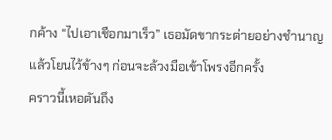กค้าง “ไปเอาเชือกมาเร็ว” เธอมัดขากระต่ายอย่างชำนาญแล้วโยนไว้ข้างๆ ก่อนจะล้วงมือเข้าโพรงอีกครั้ง
คราวนี้เหอตันถึง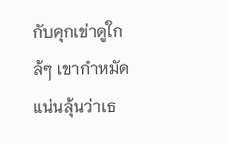กับคุกเข่าดูใกล้ๆ เขากำหมัดแน่นลุ้นว่าเธ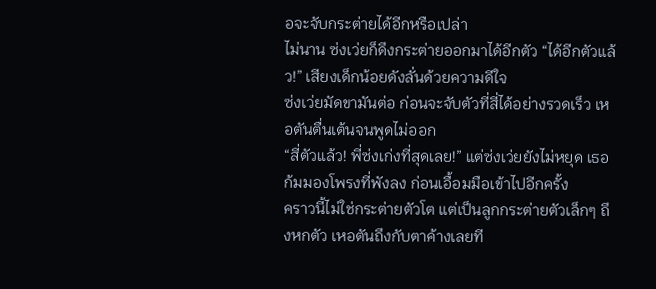อจะจับกระต่ายได้อีกหรือเปล่า
ไม่นาน ซ่งเว่ยก็ดึงกระต่ายออกมาได้อีกตัว “ได้อีกตัวแล้ว!” เสียงเด็กน้อยดังลั่นด้วยความดีใจ
ซ่งเว่ยมัดขามันต่อ ก่อนจะจับตัวที่สี่ได้อย่างรวดเร็ว เหอตันตื่นเต้นจนพูดไม่ออก
“สี่ตัวแล้ว! พี่ซ่งเก่งที่สุดเลย!” แต่ซ่งเว่ยยังไม่หยุด เธอก้มมองโพรงที่พังลง ก่อนเอื้อมมือเข้าไปอีกครั้ง
คราวนี้ไม่ใช่กระต่ายตัวโต แต่เป็นลูกกระต่ายตัวเล็กๆ ถึงหกตัว เหอตันถึงกับตาค้างเลยที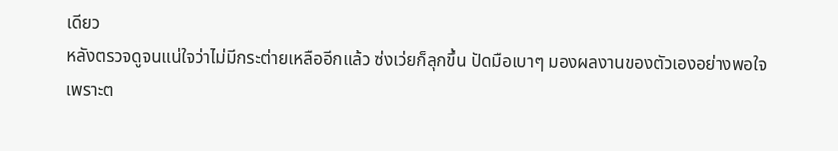เดียว
หลังตรวจดูจนแน่ใจว่าไม่มีกระต่ายเหลืออีกแล้ว ซ่งเว่ยก็ลุกขึ้น ปัดมือเบาๆ มองผลงานของตัวเองอย่างพอใจ
เพราะต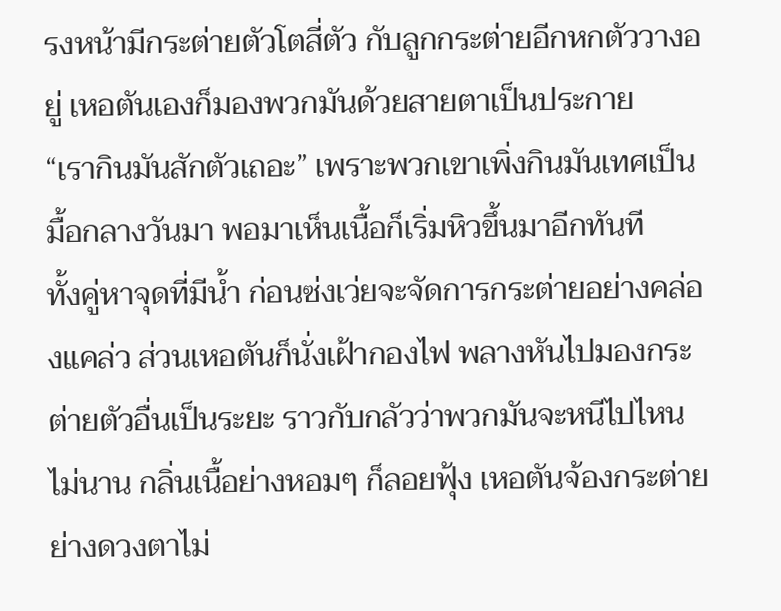รงหน้ามีกระต่ายตัวโตสี่ตัว กับลูกกระต่ายอีกหกตัววางอยู่ เหอตันเองก็มองพวกมันด้วยสายตาเป็นประกาย
“เรากินมันสักตัวเถอะ” เพราะพวกเขาเพิ่งกินมันเทศเป็นมื้อกลางวันมา พอมาเห็นเนื้อก็เริ่มหิวขึ้นมาอีกทันที
ทั้งคู่หาจุดที่มีน้ำ ก่อนซ่งเว่ยจะจัดการกระต่ายอย่างคล่องแคล่ว ส่วนเหอตันก็นั่งเฝ้ากองไฟ พลางหันไปมองกระต่ายตัวอื่นเป็นระยะ ราวกับกลัวว่าพวกมันจะหนีไปไหน ไม่นาน กลิ่นเนื้อย่างหอมๆ ก็ลอยฟุ้ง เหอตันจ้องกระต่ายย่างดวงตาไม่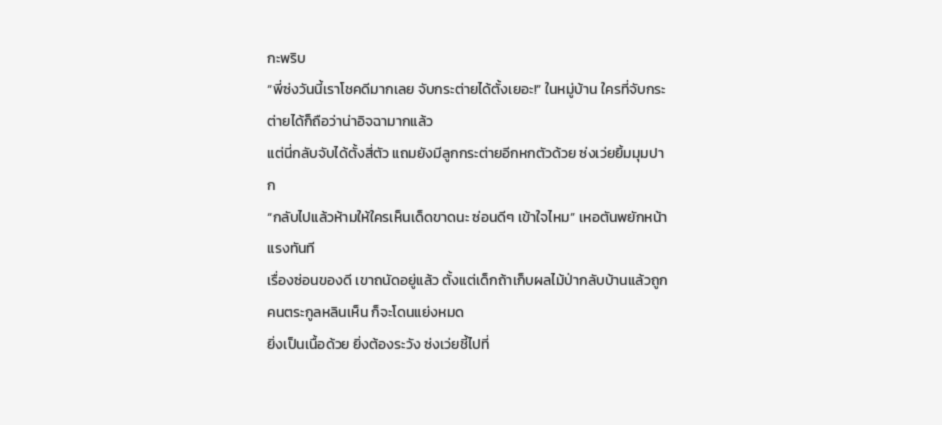กะพริบ
“พี่ซ่งวันนี้เราโชคดีมากเลย จับกระต่ายได้ตั้งเยอะ!” ในหมู่บ้าน ใครที่จับกระต่ายได้ก็ถือว่าน่าอิจฉามากแล้ว
แต่นี่กลับจับได้ตั้งสี่ตัว แถมยังมีลูกกระต่ายอีกหกตัวด้วย ซ่งเว่ยยิ้มมุมปาก
“กลับไปแล้วห้ามให้ใครเห็นเด็ดขาดนะ ซ่อนดีๆ เข้าใจไหม” เหอตันพยักหน้าแรงทันที
เรื่องซ่อนของดี เขาถนัดอยู่แล้ว ตั้งแต่เด็กถ้าเก็บผลไม้ป่ากลับบ้านแล้วถูกคนตระกูลหลินเห็น ก็จะโดนแย่งหมด
ยิ่งเป็นเนื้อด้วย ยิ่งต้องระวัง ซ่งเว่ยชี้ไปที่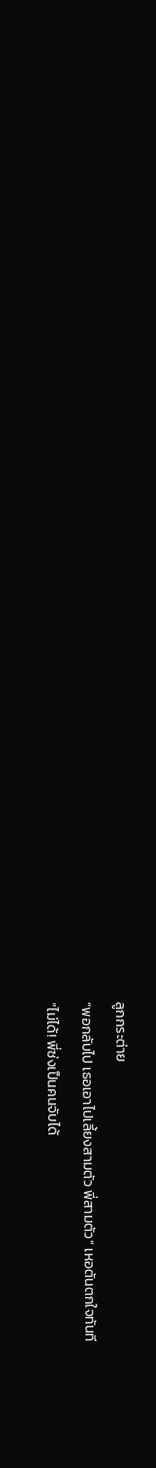ลูกกระต่าย
“พอกลับไป เธอเอาไปเลี้ยงสามตัว พี่สามตัว” เหอตันตกใจทันที
“ไม่ได้! พี่ซ่งเป็นคนจับได้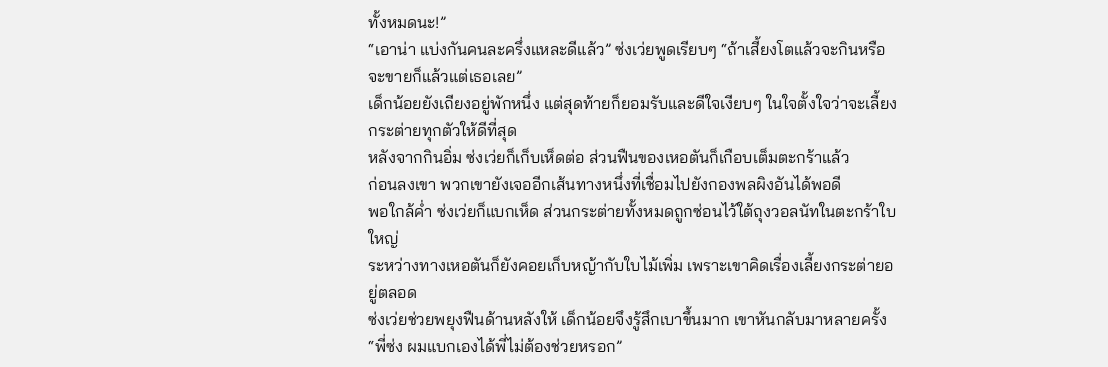ทั้งหมดนะ!”
“เอาน่า แบ่งกันคนละครึ่งแหละดีแล้ว” ซ่งเว่ยพูดเรียบๆ “ถ้าเสี้ยงโตแล้วจะกินหรือจะขายก็แล้วแต่เธอเลย”
เด็กน้อยยังเถียงอยู่พักหนึ่ง แต่สุดท้ายก็ยอมรับและดีใจเงียบๆ ในใจตั้งใจว่าจะเลี้ยงกระต่ายทุกตัวให้ดีที่สุด
หลังจากกินอิ่ม ซ่งเว่ยก็เก็บเห็ดต่อ ส่วนฟืนของเหอตันก็เกือบเต็มตะกร้าแล้ว
ก่อนลงเขา พวกเขายังเจออีกเส้นทางหนึ่งที่เชื่อมไปยังกองพลผิงอันได้พอดี
พอใกล้ค่ำ ซ่งเว่ยก็แบกเห็ด ส่วนกระต่ายทั้งหมดถูกซ่อนไว้ใต้ถุงวอลนัทในตะกร้าใบใหญ่
ระหว่างทางเหอตันก็ยังคอยเก็บหญ้ากับใบไม้เพิ่ม เพราะเขาคิดเรื่องเลี้ยงกระต่ายอยู่ตลอด
ซ่งเว่ยช่วยพยุงฟืนด้านหลังให้ เด็กน้อยจึงรู้สึกเบาขึ้นมาก เขาหันกลับมาหลายครั้ง
“พี่ซ่ง ผมแบกเองได้พี่ไม่ต้องช่วยหรอก”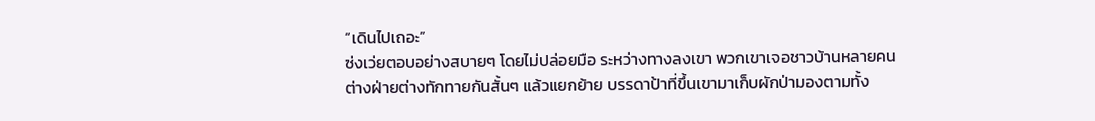“เดินไปเถอะ”
ซ่งเว่ยตอบอย่างสบายๆ โดยไม่ปล่อยมือ ระหว่างทางลงเขา พวกเขาเจอชาวบ้านหลายคน
ต่างฝ่ายต่างทักทายกันสั้นๆ แล้วแยกย้าย บรรดาป้าที่ขึ้นเขามาเก็บผักป่ามองตามทั้ง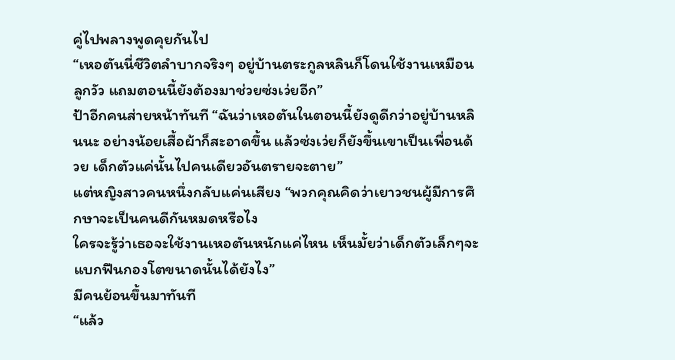คู่ไปพลางพูดคุยกันไป
“เหอตันนี่ชีวิตลำบากจริงๆ อยู่บ้านตระกูลหลินก็โดนใช้งานเหมือนลูกวัว แถมตอนนี้ยังต้องมาช่วยซ่งเว่ยอีก”
ป้าอีกคนส่ายหน้าทันที “ฉันว่าเหอตันในตอนนี้ยังดูดีกว่าอยู่บ้านหลินนะ อย่างน้อยเสื้อผ้าก็สะอาดขึ้น แล้วซ่งเว่ยก็ยังขึ้นเขาเป็นเพื่อนด้วย เด็กตัวแค่นั้นไปคนเดียวอันตรายจะตาย”
แต่หญิงสาวคนหนึ่งกลับแค่นเสียง “พวกคุณคิดว่าเยาวชนผู้มีการศึกษาจะเป็นคนดีกันหมดหรือไง
ใครจะรู้ว่าเธอจะใช้งานเหอตันหนักแค่ไหน เห็นมั้ยว่าเด็กตัวเล็กๆจะแบกฟืนกองโตขนาดนั้นได้ยังไง”
มีคนย้อนขึ้นมาทันที
“แล้ว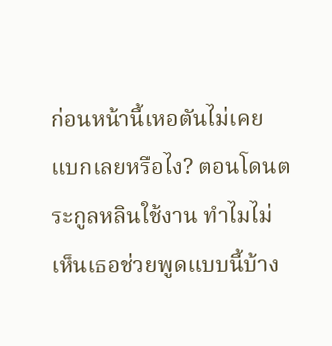ก่อนหน้านี้เหอตันไม่เคยแบกเลยหรือไง? ตอนโดนตระกูลหลินใช้งาน ทำไมไม่เห็นเธอช่วยพูดแบบนี้บ้าง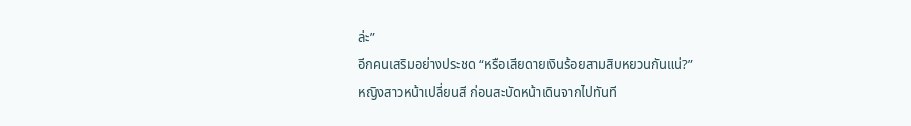ล่ะ”
อีกคนเสริมอย่างประชด “หรือเสียดายเงินร้อยสามสิบหยวนกันแน่?”
หญิงสาวหน้าเปลี่ยนสี ก่อนสะบัดหน้าเดินจากไปทันที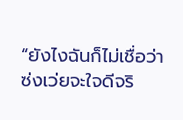“ยังไงฉันก็ไม่เชื่อว่าซ่งเว่ยจะใจดีจริ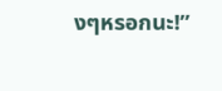งๆหรอกนะ!”